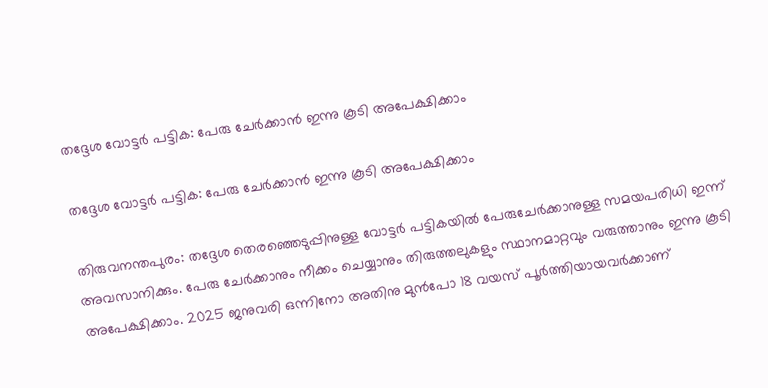തദ്ദേശ വോട്ടര്‍ പട്ടിക: പേരു ചേര്‍ക്കാന്‍ ഇന്നു കൂടി അപേക്ഷിക്കാം

തദ്ദേശ വോട്ടര്‍ പട്ടിക: പേരു ചേര്‍ക്കാന്‍ ഇന്നു കൂടി അപേക്ഷിക്കാം

തിരുവനന്തപുരം: തദ്ദേശ തെരഞ്ഞെടുപ്പിനുള്ള വോട്ടര്‍ പട്ടികയില്‍ പേരുചേര്‍ക്കാനുള്ള സമയപരിധി ഇന്ന് അവസാനിക്കും. പേരു ചേര്‍ക്കാനും നീക്കം ചെയ്യാനും തിരുത്തലുകളും സ്ഥാനമാറ്റവും വരുത്താനും ഇന്നു കൂടി അപേക്ഷിക്കാം. 2025 ജനുവരി ഒന്നിനോ അതിനു മുന്‍പോ 18 വയസ് പൂര്‍ത്തിയായവര്‍ക്കാണ്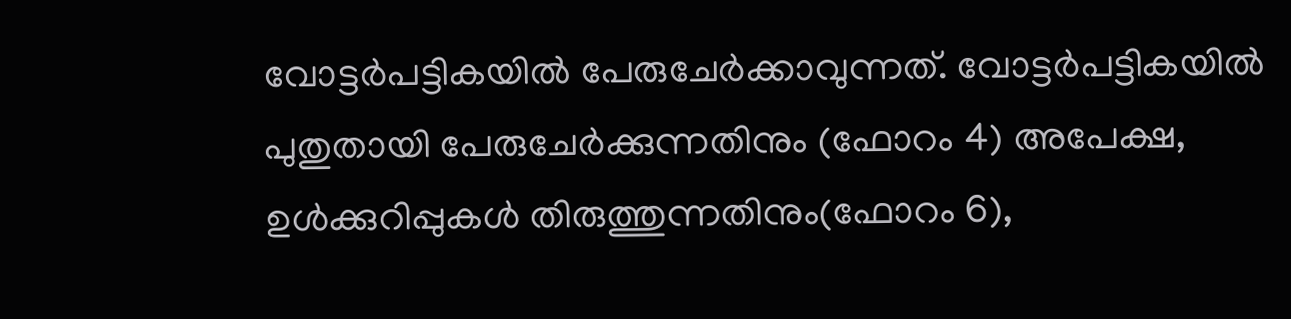വോട്ടര്‍പട്ടികയില്‍ പേരുചേര്‍ക്കാവുന്നത്. വോട്ടര്‍പട്ടികയില്‍ പുതുതായി പേരുചേര്‍ക്കുന്നതിനും (ഫോറം 4) അപേക്ഷ, ഉള്‍ക്കുറിപ്പുകള്‍ തിരുത്തുന്നതിനും(ഫോറം 6),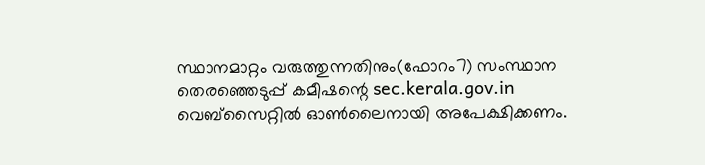സ്ഥാനമാറ്റം വരുത്തുന്നതിനും(ഫോറം7) സംസ്ഥാന തെരഞ്ഞെടുപ്പ് കമീഷന്റെ sec.kerala.gov.in വെബ്‌സൈറ്റില്‍ ഓണ്‍ലൈനായി അപേക്ഷിക്കണം.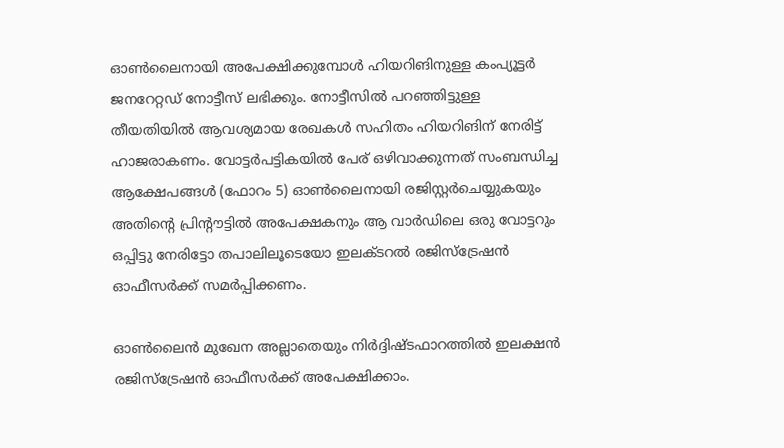ഓൺലൈനായി അപേക്ഷിക്കുമ്പോൾ ഹിയറിങിനുള്ള കംപ്യൂട്ടർ ജനറേറ്റഡ് നോട്ടീസ് ലഭിക്കും. നോട്ടീസിൽ പറഞ്ഞിട്ടുള്ള തീയതിയിൽ ആവശ്യമായ രേഖകൾ സഹിതം ഹിയറിങിന് നേരിട്ട് ഹാജരാകണം. വോട്ടർപട്ടികയിൽ പേര് ഒഴിവാക്കുന്നത് സംബന്ധിച്ച ആക്ഷേപങ്ങൾ (ഫോറം 5) ഓൺലൈനായി രജിസ്റ്റർചെയ്യുകയും അതിന്റെ പ്രിന്റൗട്ടിൽ അപേക്ഷകനും ആ വാർഡിലെ ഒരു വോട്ടറും ഒപ്പിട്ടു നേരിട്ടോ തപാലിലൂടെയോ ഇലക്ടറൽ രജിസ്‌ട്രേഷൻ ഓഫീസർക്ക് സമർപ്പിക്കണം.

ഓൺലൈൻ മുഖേന അല്ലാതെയും നിർദ്ദിഷ്ടഫാറത്തിൽ ഇലക്ഷൻ രജിസ്‌ട്രേഷൻ ഓഫീസർക്ക് അപേക്ഷിക്കാം.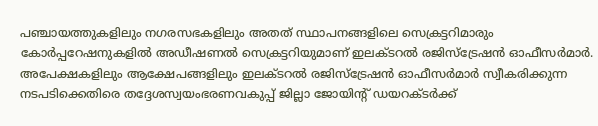പഞ്ചായത്തുകളിലും നഗരസഭകളിലും അതത് സ്ഥാപനങ്ങളിലെ സെക്രട്ടറിമാരും കോർപ്പറേഷനുകളിൽ അഡീഷണൽ സെക്രട്ടറിയുമാണ് ഇലക്ടറൽ രജിസ്‌ട്രേഷൻ ഓഫീസർമാർ. അപേക്ഷകളിലും ആക്ഷേപങ്ങളിലും ഇലക്ടറൽ രജിസ്‌ട്രേഷൻ ഓഫീസർമാർ സ്വീകരിക്കുന്ന നടപടിക്കെതിരെ തദ്ദേശസ്വയംഭരണവകുപ്പ് ജില്ലാ ജോയിന്റ് ഡയറക്ടർക്ക്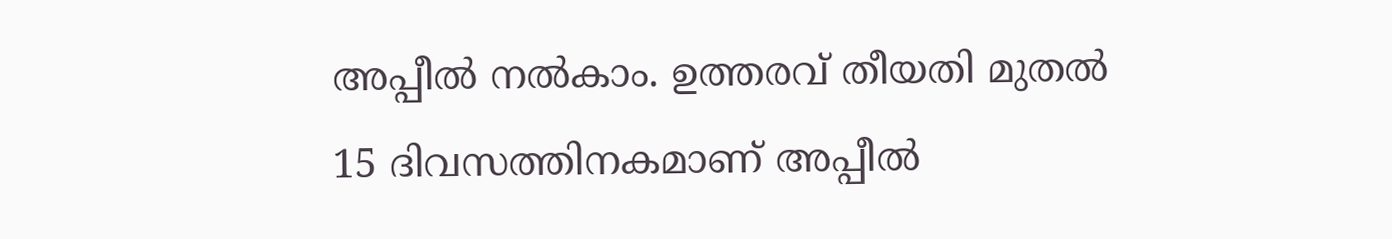അപ്പീൽ നൽകാം. ഉത്തരവ് തീയതി മുതൽ 15 ദിവസത്തിനകമാണ് അപ്പീൽ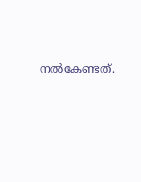നൽകേണ്ടത്.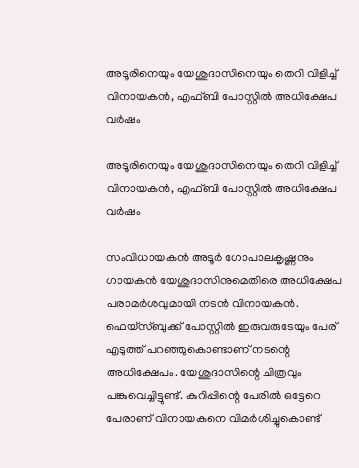അടൂരിനെയും യേശുദാസിനെയും തെറി വിളിച്ച് വിനായകൻ, എഫ്ബി പോസ്റ്റില്‍ അധിക്ഷേപ വര്‍ഷം

അടൂരിനെയും യേശുദാസിനെയും തെറി വിളിച്ച് വിനായകൻ, എഫ്ബി പോസ്റ്റില്‍ അധിക്ഷേപ വര്‍ഷം

സംവിധായകൻ അടൂർ ഗോപാലകൃഷ്ണനും ഗായകൻ യേശുദാസിനുമെതിരെ അധിക്ഷേപ പരാമർശവുമായി നടൻ വിനായകൻ. ഫെയ്സ്ബുക്ക് പോസ്റ്റിൽ ഇരുവരുടേയും പേര് എടുത്ത് പറഞ്ഞുകൊണ്ടാണ് നടന്റെ അധിക്ഷേപം. യേശുദാസിന്റെ ചിത്രവും പങ്കുവെച്ചിട്ടുണ്ട്. കുറിപ്പിന്റെ പേരിൽ ഒട്ടേറെ പേരാണ് വിനായകനെ വിമർശിച്ചുകൊണ്ട്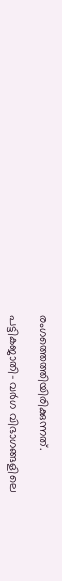രംഗത്തെത്തിയിരിക്കുന്നത്.

പട്ടികജാതി- വർഗ വിഭാഗങ്ങളിലെ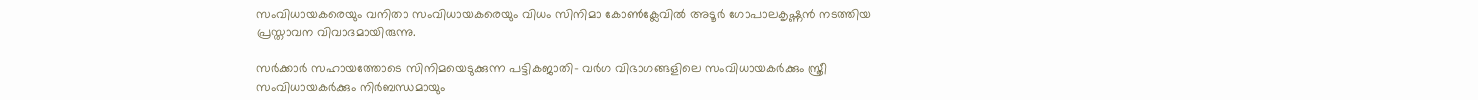സംവിധായകരെയും വനിതാ സംവിധായകരെയും വിധം സിനിമാ കോൺക്ലേവിൽ അടൂർ ഗോപാലകൃഷ്ണൻ നടത്തിയ പ്രസ്താവന വിവാദമായിരുന്നു.

സർക്കാർ സഹായത്തോടെ സിനിമയെടുക്കുന്ന പട്ടികജാതി- വർഗ വിഭാഗങ്ങളിലെ സംവിധായകർക്കും സ്ത്രീ സംവിധായകർക്കും നിർബന്ധമായും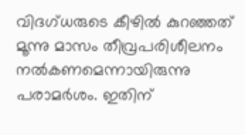വിദഗ്ധരുടെ കീഴിൽ കുറഞ്ഞത് മൂന്നു മാസം തീവ്രപരിശീലനം നൽകണമെന്നായിരുന്നു പരാമർശം. ഇതിന്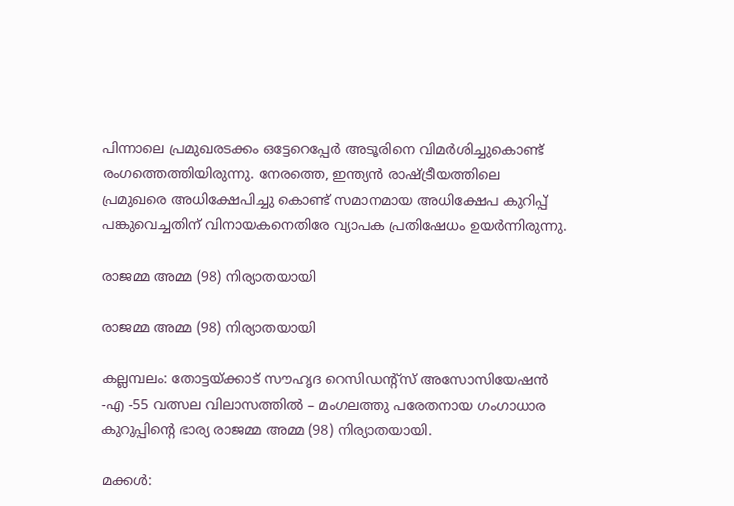പിന്നാലെ പ്രമുഖരടക്കം ഒട്ടേറെപ്പേർ അടൂരിനെ വിമർശിച്ചുകൊണ്ട് രംഗത്തെത്തിയിരുന്നു. നേരത്തെ, ഇന്ത്യൻ രാഷ്ട്രീയത്തിലെ പ്രമുഖരെ അധിക്ഷേപിച്ചു കൊണ്ട് സമാനമായ അധിക്ഷേപ കുറിപ്പ് പങ്കുവെച്ചതിന് വിനായകനെതിരേ വ്യാപക പ്രതിഷേധം ഉയര്‍ന്നിരുന്നു.

രാജമ്മ അമ്മ (98) നിര്യാതയായി

രാജമ്മ അമ്മ (98) നിര്യാതയായി

കല്ലമ്പലം: തോട്ടയ്ക്കാട് സൗഹൃദ റെസിഡന്റ്‌സ് അസോസിയേഷൻ -എ -55 വത്സല വിലാസത്തിൽ – മംഗലത്തു പരേതനായ ഗംഗാധാര കുറുപ്പിന്റെ ഭാര്യ രാജമ്മ അമ്മ (98) നിര്യാതയായി.

മക്കൾ: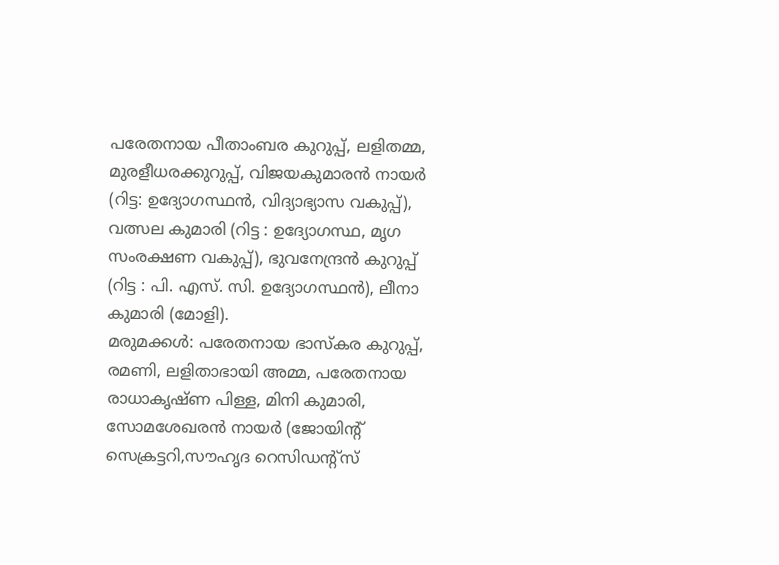പരേതനായ പീതാംബര കുറുപ്പ്, ലളിതമ്മ, മുരളീധരക്കുറുപ്പ്, വിജയകുമാരൻ നായർ (റിട്ട: ഉദ്യോഗസ്ഥൻ, വിദ്യാഭ്യാസ വകുപ്പ്), വത്സല കുമാരി (റിട്ട : ഉദ്യോഗസ്ഥ, മൃഗ സംരക്ഷണ വകുപ്പ്), ഭുവനേന്ദ്രൻ കുറുപ്പ് (റിട്ട : പി. എസ്. സി. ഉദ്യോഗസ്ഥൻ), ലീനാ കുമാരി (മോളി).
മരുമക്കൾ: പരേതനായ ഭാസ്കര കുറുപ്പ്, രമണി, ലളിതാഭായി അമ്മ, പരേതനായ രാധാകൃഷ്ണ പിള്ള, മിനി കുമാരി, സോമശേഖരൻ നായർ (ജോയിന്റ് സെക്രട്ടറി,സൗഹൃദ റെസിഡന്റ്‌സ്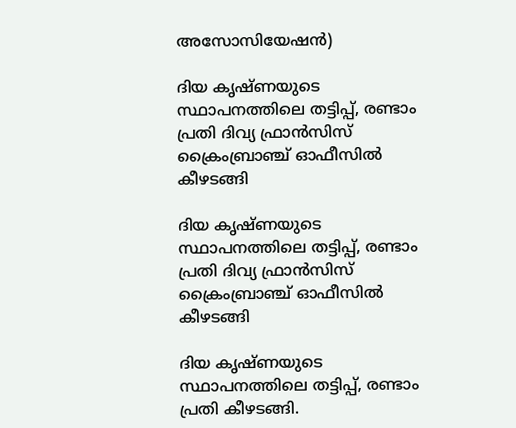അസോസിയേഷൻ)

ദിയ കൃഷ്ണയുടെ സ്ഥാപനത്തിലെ തട്ടിപ്പ്, രണ്ടാം പ്രതി ദിവ്യ ഫ്രാൻസിസ് ക്രൈംബ്രാഞ്ച് ഓഫീസിൽ കീഴടങ്ങി

ദിയ കൃഷ്ണയുടെ സ്ഥാപനത്തിലെ തട്ടിപ്പ്, രണ്ടാം പ്രതി ദിവ്യ ഫ്രാൻസിസ് ക്രൈംബ്രാഞ്ച് ഓഫീസിൽ കീഴടങ്ങി

ദിയ കൃഷ്ണയുടെ സ്ഥാപനത്തിലെ തട്ടിപ്പ്, രണ്ടാം പ്രതി കീഴടങ്ങി.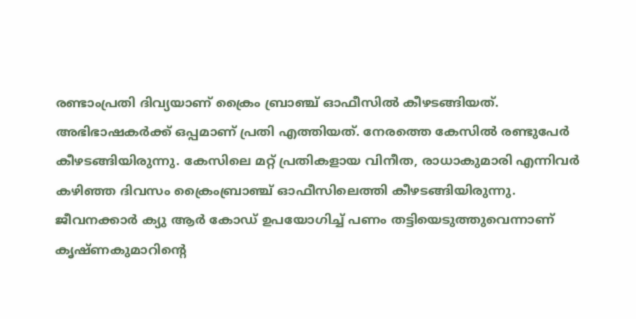രണ്ടാംപ്രതി ദിവ്യയാണ് ക്രൈം ബ്രാഞ്ച് ഓഫീസിൽ കീഴടങ്ങിയത്. അഭിഭാഷകർക്ക് ഒപ്പമാണ് പ്രതി എത്തിയത്. നേരത്തെ കേസിൽ രണ്ടുപേർ കീഴടങ്ങിയിരുന്നു. കേസിലെ മറ്റ് പ്രതികളായ വിനീത, രാധാകുമാരി എന്നിവര്‍ കഴിഞ്ഞ ദിവസം ക്രൈംബ്രാഞ്ച് ഓഫീസിലെത്തി കീഴടങ്ങിയിരുന്നു. ജീവനക്കാര്‍ ക്യു ആർ കോഡ് ഉപയോഗിച്ച് പണം തട്ടിയെടുത്തുവെന്നാണ് കൃഷ്ണകുമാറിന്‍റെ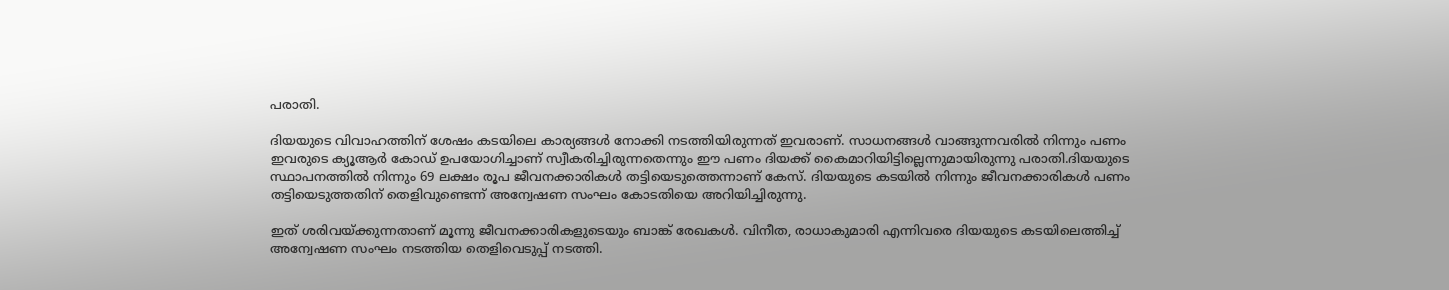പരാതി.

ദിയയുടെ വിവാഹത്തിന് ശേഷം കടയിലെ കാര്യങ്ങള്‍ നോക്കി നടത്തിയിരുന്നത് ഇവരാണ്. സാധനങ്ങള്‍ വാങ്ങുന്നവരിൽ നിന്നും പണം ഇവരുടെ ക്യൂആർ കോഡ് ഉപയോഗിച്ചാണ് സ്വീകരിച്ചിരുന്നതെന്നും ഈ പണം ദിയക്ക് കൈമാറിയിട്ടില്ലെന്നുമായിരുന്നു പരാതി.ദിയയുടെ സ്ഥാപനത്തില്‍ നിന്നും 69 ലക്ഷം രൂപ ജീവനക്കാരികള്‍ തട്ടിയെടുത്തെന്നാണ് കേസ്. ദിയയുടെ കടയിൽ നിന്നും ജീവനക്കാരികള്‍ പണം തട്ടിയെടുത്തതിന് തെളിവുണ്ടെന്ന് അന്വേഷണ സംഘം കോടതിയെ അറിയിച്ചിരുന്നു.

ഇത് ശരിവയ്ക്കുന്നതാണ് മൂന്നു ജീവനക്കാരികളുടെയും ബാങ്ക് രേഖകള്‍. വിനീത, രാധാകുമാരി എന്നിവരെ ദിയയുടെ കടയിലെത്തിച്ച് അന്വേഷണ സംഘം നടത്തിയ തെളിവെടുപ്പ് നടത്തി.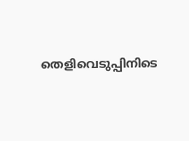തെളിവെടുപ്പിനിടെ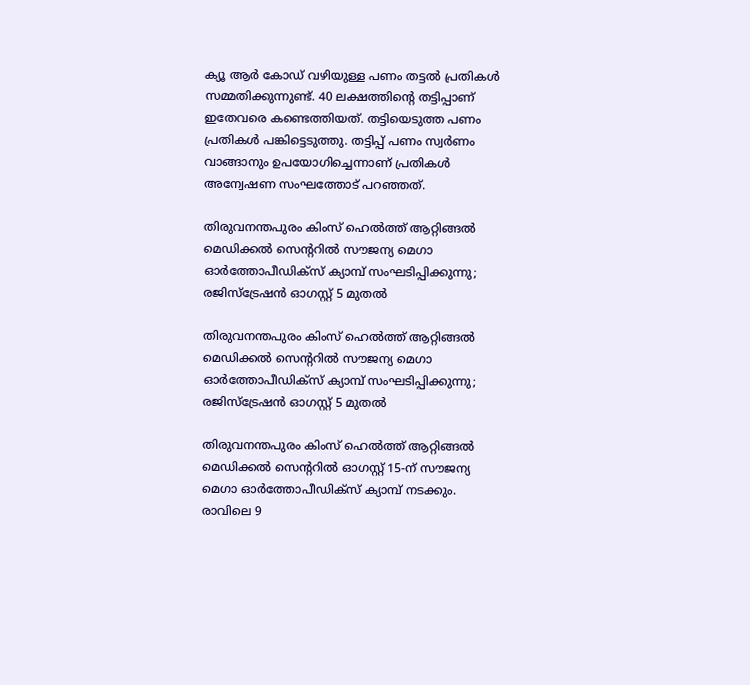ക്യൂ ആര്‍ കോഡ് വഴിയുള്ള പണം തട്ടൽ പ്രതികൾ സമ്മതിക്കുന്നുണ്ട്. 40 ലക്ഷത്തിൻ്റെ തട്ടിപ്പാണ് ഇതേവരെ കണ്ടെത്തിയത്. തട്ടിയെടുത്ത പണം പ്രതികൾ പങ്കിട്ടെടുത്തു. തട്ടിപ്പ് പണം സ്വർണം വാങ്ങാനും ഉപയോഗിച്ചെന്നാണ് പ്രതികൾ അന്വേഷണ സംഘത്തോട് പറഞ്ഞത്.

തിരുവനന്തപുരം കിംസ് ഹെൽത്ത് ആറ്റിങ്ങൽ മെഡിക്കൽ സെന്ററിൽ സൗജന്യ മെഗാ ഓർത്തോപീഡിക്സ് ക്യാമ്പ് സംഘടിപ്പിക്കുന്നു; രജിസ്‌ട്രേഷൻ ഓഗസ്റ്റ് 5 മുതൽ

തിരുവനന്തപുരം കിംസ് ഹെൽത്ത് ആറ്റിങ്ങൽ മെഡിക്കൽ സെന്ററിൽ സൗജന്യ മെഗാ ഓർത്തോപീഡിക്സ് ക്യാമ്പ് സംഘടിപ്പിക്കുന്നു; രജിസ്‌ട്രേഷൻ ഓഗസ്റ്റ് 5 മുതൽ

തിരുവനന്തപുരം കിംസ് ഹെൽത്ത് ആറ്റിങ്ങൽ മെഡിക്കൽ സെന്ററിൽ ഓഗസ്റ്റ് 15-ന് സൗജന്യ മെഗാ ഓർത്തോപീഡിക്സ് ക്യാമ്പ് നടക്കും. രാവിലെ 9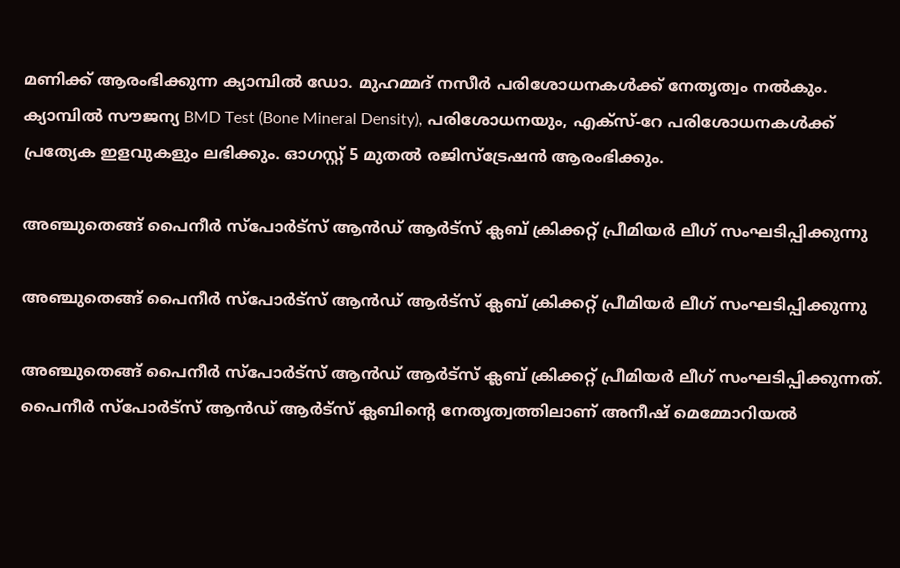മണിക്ക് ആരംഭിക്കുന്ന ക്യാമ്പിൽ ഡോ. മുഹമ്മദ് നസീർ പരിശോധനകൾക്ക് നേതൃത്വം നൽകും. ക്യാമ്പിൽ സൗജന്യ BMD Test (Bone Mineral Density), പരിശോധനയും, എക്സ്-റേ പരിശോധനകൾക്ക് പ്രത്യേക ഇളവുകളും ലഭിക്കും. ഓഗസ്റ്റ് 5 മുതൽ രജിസ്‌ട്രേഷൻ ആരംഭിക്കും.

അഞ്ചുതെങ്ങ് പൈനീർ സ്പോർട്സ് ആൻഡ് ആർട്സ് ക്ലബ് ക്രിക്കറ്റ്‌ പ്രീമിയർ ലീഗ് സംഘടിപ്പിക്കുന്നു

അഞ്ചുതെങ്ങ് പൈനീർ സ്പോർട്സ് ആൻഡ് ആർട്സ് ക്ലബ് ക്രിക്കറ്റ്‌ പ്രീമിയർ ലീഗ് സംഘടിപ്പിക്കുന്നു

അഞ്ചുതെങ്ങ് പൈനീർ സ്പോർട്സ് ആൻഡ് ആർട്സ് ക്ലബ് ക്രിക്കറ്റ്‌ പ്രീമിയർ ലീഗ് സംഘടിപ്പിക്കുന്നത്. പൈനീർ സ്പോർട്സ് ആൻഡ് ആർട്സ് ക്ലബിന്റെ നേതൃത്വത്തിലാണ് അനീഷ് മെമ്മോറിയൽ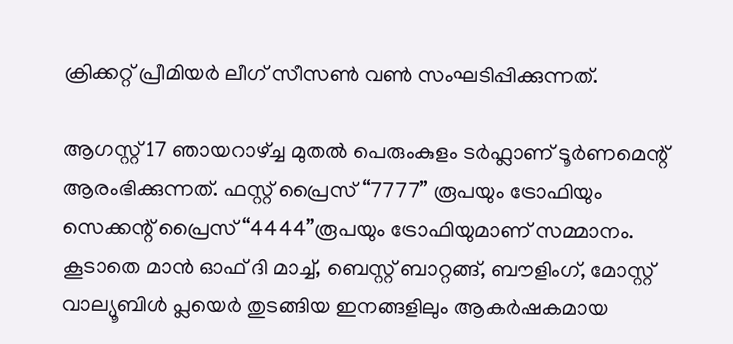ക്രിക്കറ്റ്‌ പ്രീമിയർ ലീഗ് സീസൺ വൺ സംഘടിപ്പിക്കുന്നത്.

ആഗസ്റ്റ് 17 ഞായറാഴ്ച്ച മുതൽ പെരുംകുളം ടർഫ്ലാണ് ടൂർണമെന്റ് ആരംഭിക്കുന്നത്. ഫസ്റ്റ് പ്രൈസ് “7777” രൂപയും ട്രോഫിയും സെക്കന്റ്‌ പ്രൈസ് “4444”രൂപയും ട്രോഫിയുമാണ് സമ്മാനം. കൂടാതെ മാൻ ഓഫ് ദി മാച്ച്, ബെസ്റ്റ് ബാറ്റങ്ങ്, ബൗളിംഗ്, മോസ്റ്റ്‌ വാല്യൂബിൾ പ്ലയെർ തുടങ്ങിയ ഇനങ്ങളിലും ആകർഷകമായ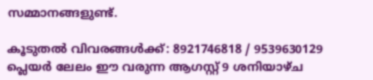സമ്മാനങ്ങളുണ്ട്‌.

കൂടുതൽ വിവരങ്ങൾക്ക്: 8921746818 / 9539630129 പ്ലെയർ ലേലം ഈ വരുന്ന ആഗസ്റ്റ്‌ 9 ശനിയാഴ്ച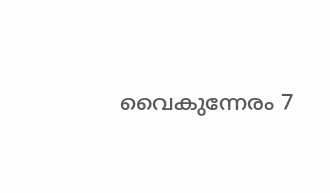വൈകുന്നേരം 7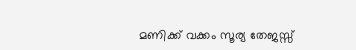മണിക്ക് വക്കം സൂര്യ തേജസ്സ്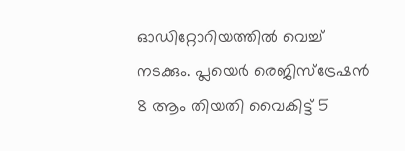ഓഡിറ്റോറിയത്തിൽ വെച്ച് നടക്കും. പ്ലയെർ രെജിസ്ട്രേഷൻ 8 ആം തിയതി വൈകിട്ട് 5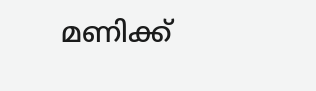മണിക്ക്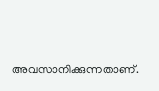അവസാനിക്കുന്നതാണ്.